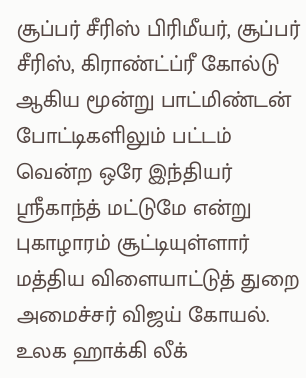சூப்பர் சீரிஸ் பிரிமீயர், சூப்பர் சீரிஸ், கிராண்ட்ப்ரீ கோல்டு ஆகிய மூன்று பாட்மிண்டன் போட்டிகளிலும் பட்டம் வென்ற ஒரே இந்தியர் ஸ்ரீகாந்த் மட்டுமே என்று புகாழாரம் சூட்டியுள்ளார் மத்திய விளையாட்டுத் துறை அமைச்சர் விஜய் கோயல்.
உலக ஹாக்கி லீக்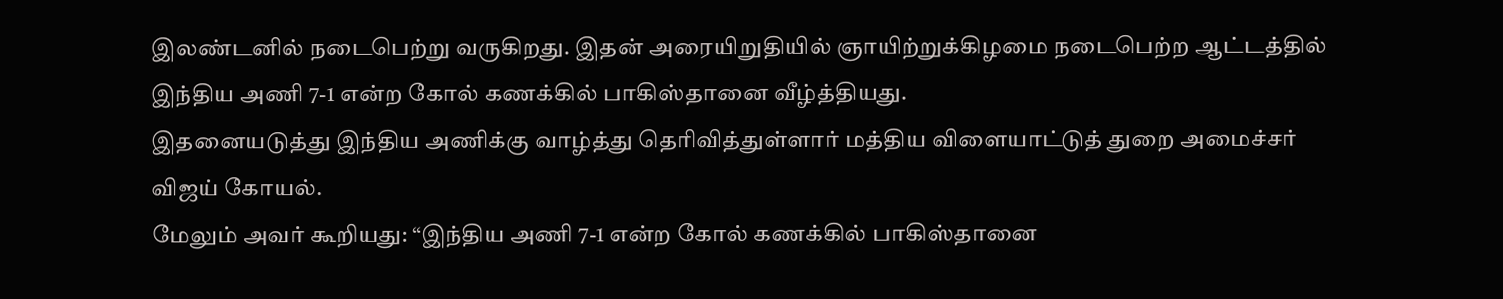இலண்டனில் நடைபெற்று வருகிறது. இதன் அரையிறுதியில் ஞாயிற்றுக்கிழமை நடைபெற்ற ஆட்டத்தில் இந்திய அணி 7-1 என்ற கோல் கணக்கில் பாகிஸ்தானை வீழ்த்தியது.
இதனையடுத்து இந்திய அணிக்கு வாழ்த்து தெரிவித்துள்ளார் மத்திய விளையாட்டுத் துறை அமைச்சர் விஜய் கோயல்.
மேலும் அவர் கூறியது: “இந்திய அணி 7-1 என்ற கோல் கணக்கில் பாகிஸ்தானை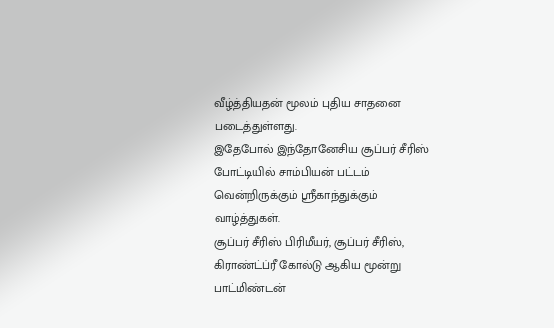வீழ்த்தியதன் மூலம் புதிய சாதனை படைத்துள்ளது.
இதேபோல் இந்தோனேசிய சூப்பர் சீரிஸ் போட்டியில் சாம்பியன் பட்டம் வென்றிருக்கும் ஸ்ரீகாந்துக்கும் வாழ்த்துகள்.
சூப்பர் சீரிஸ் பிரிமீயர், சூப்பர் சீரிஸ், கிராண்ட்ப்ரீ கோல்டு ஆகிய மூன்று பாட்மிண்டன்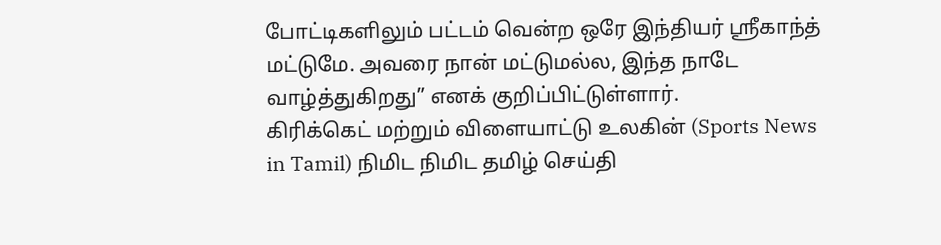போட்டிகளிலும் பட்டம் வென்ற ஒரே இந்தியர் ஸ்ரீகாந்த் மட்டுமே. அவரை நான் மட்டுமல்ல, இந்த நாடே வாழ்த்துகிறது” எனக் குறிப்பிட்டுள்ளார்.
கிரிக்கெட் மற்றும் விளையாட்டு உலகின் (Sports News in Tamil) நிமிட நிமிட தமிழ் செய்தி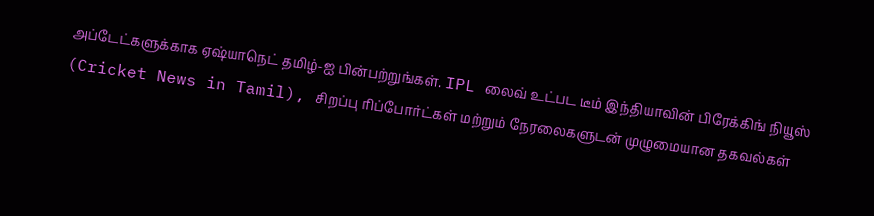அப்டேட்களுக்காக ஏஷ்யாநெட் தமிழ்-ஐ பின்பற்றுங்கள். IPL லைவ் உட்பட டீம் இந்தியாவின் பிரேக்கிங் நியூஸ் (Cricket News in Tamil), சிறப்பு ரிப்போர்ட்கள் மற்றும் நேரலைகளுடன் முழுமையான தகவல்கள்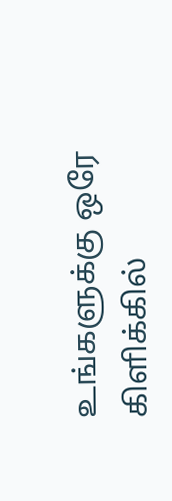உங்களுக்கு ஒரே கிளிக்கில்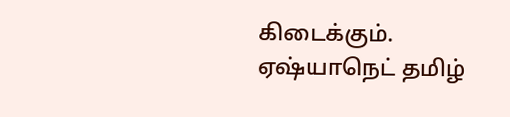கிடைக்கும். ஏஷ்யாநெட் தமிழ்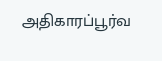அதிகாரப்பூர்வ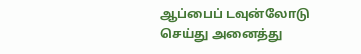ஆப்பைப் டவுன்லோடு செய்து அனைத்து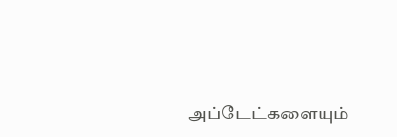அப்டேட்களையும்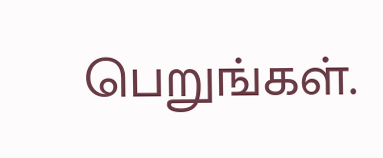பெறுங்கள்.